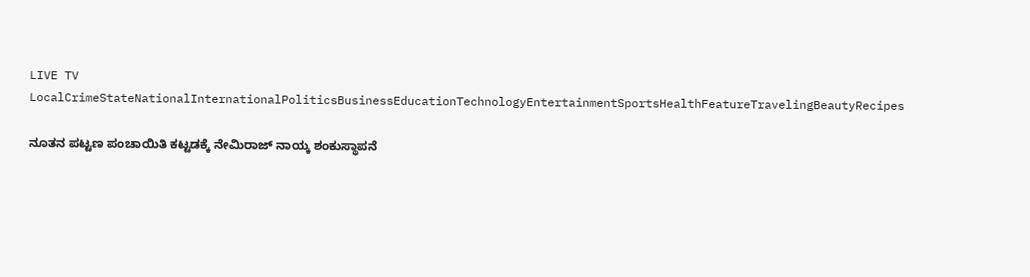LIVE TV LocalCrimeStateNationalInternationalPoliticsBusinessEducationTechnologyEntertainmentSportsHealthFeatureTravelingBeautyRecipes

ನೂತನ ಪಟ್ಟಣ ಪಂಚಾಯಿತಿ ಕಟ್ಟಡಕ್ಕೆ ನೇಮಿರಾಜ್ ನಾಯ್ಕ ಶಂಕುಸ್ಥಾಪನೆ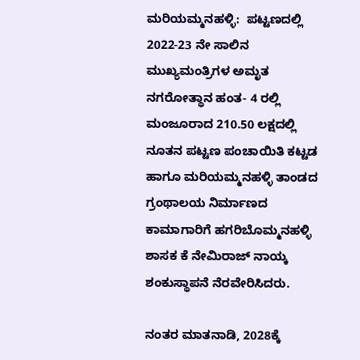ಮರಿಯಮ್ಮನಹಳ್ಳಿ:  ಪಟ್ಟಣದಲ್ಲಿ 2022-23 ನೇ ಸಾಲಿನ ಮುಖ್ಯಮಂತ್ರಿಗಳ ಅಮೃತ ನಗರೋತ್ಥಾನ ಹಂತ- 4 ರಲ್ಲಿ ಮಂಜೂರಾದ 210.50 ಲಕ್ಷದಲ್ಲಿ  ನೂತನ ಪಟ್ಟಣ ಪಂಚಾಯಿತಿ ಕಟ್ಟಡ  ಹಾಗೂ ಮರಿಯಮ್ಮನಹಳ್ಳಿ ತಾಂಡದ ಗ್ರಂಥಾಲಯ ನಿರ್ಮಾಣದ ಕಾಮಾಗಾರಿಗೆ ಹಗರಿಬೊಮ್ಮನಹಳ್ಳಿ ಶಾಸಕ ಕೆ ನೇಮಿರಾಜ್ ನಾಯ್ಕ ಶಂಕುಸ್ಥಾಪನೆ ನೆರವೇರಿಸಿದರು.

ನಂತರ ಮಾತನಾಡಿ, 2028ಕ್ಕೆ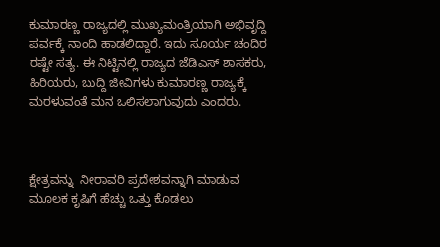ಕುಮಾರಣ್ಣ ರಾಜ್ಯದಲ್ಲಿ ಮುಖ್ಯಮಂತ್ರಿಯಾಗಿ ಅಭಿವೃದ್ದಿ ಪರ್ವಕ್ಕೆ ನಾಂದಿ ಹಾಡಲಿದ್ದಾರೆ. ಇದು ಸೂರ್ಯ ಚಂದಿರ ರಷ್ಟೇ ಸತ್ಯ. ಈ ನಿಟ್ಟಿನಲ್ಲಿ ರಾಜ್ಯದ ಜೆಡಿಎಸ್ ಶಾಸಕರು, ಹಿರಿಯರು, ಬುದ್ದಿ ಜೀವಿಗಳು ಕುಮಾರಣ್ಣ ರಾಜ್ಯಕ್ಕೆ ಮರಳುವಂತೆ ಮನ ಒಲಿಸಲಾಗುವುದು ಎಂದರು.



ಕ್ಷೇತ್ರವನ್ನು  ನೀರಾವರಿ ಪ್ರದೇಶವನ್ನಾಗಿ ಮಾಡುವ ಮೂಲಕ ಕೃಷಿಗೆ ಹೆಚ್ಚು ಒತ್ತು ಕೊಡಲು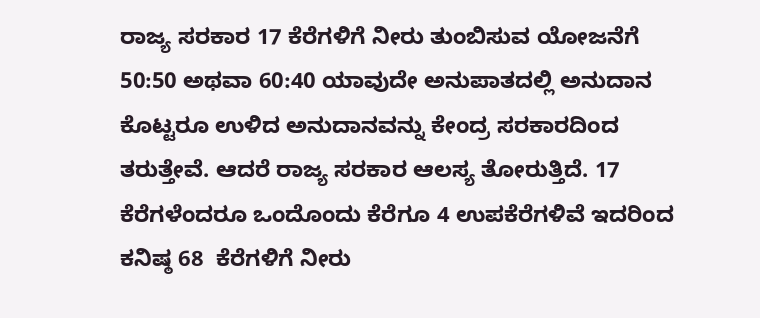ರಾಜ್ಯ ಸರಕಾರ 17 ಕೆರೆಗಳಿಗೆ ನೀರು ತುಂಬಿಸುವ ಯೋಜನೆಗೆ 50:50 ಅಥವಾ 60:40 ಯಾವುದೇ ಅನುಪಾತದಲ್ಲಿ ಅನುದಾನ ಕೊಟ್ಟರೂ ಉಳಿದ ಅನುದಾನವನ್ನು ಕೇಂದ್ರ ಸರಕಾರದಿಂದ ತರುತ್ತೇವೆ. ಆದರೆ ರಾಜ್ಯ ಸರಕಾರ ಆಲಸ್ಯ ತೋರುತ್ತಿದೆ. 17 ಕೆರೆಗಳೆಂದರೂ ಒಂದೊಂದು ಕೆರೆಗೂ 4 ಉಪಕೆರೆಗಳಿವೆ ಇದರಿಂದ ಕನಿಷ್ಠ 68  ಕೆರೆಗಳಿಗೆ ನೀರು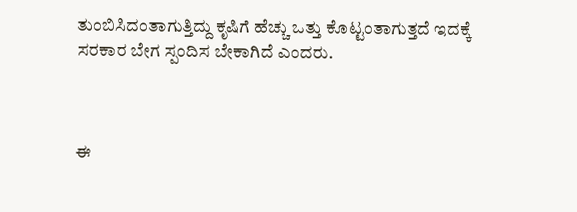ತುಂಬಿಸಿದಂತಾಗುತ್ತಿದ್ದು ಕೃಷಿಗೆ ಹೆಚ್ಚು ಒತ್ತು ಕೊಟ್ಟಂತಾಗುತ್ತದೆ ಇದಕ್ಕೆ ಸರಕಾರ ಬೇಗ ಸ್ಪಂದಿಸ ಬೇಕಾಗಿದೆ ಎಂದರು.



ಈ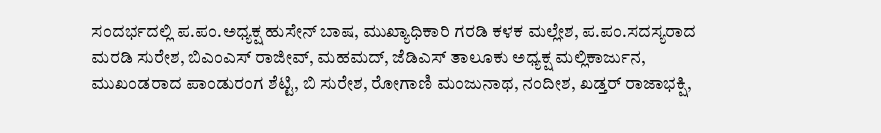ಸಂದರ್ಭದಲ್ಲಿ ಪ.ಪಂ.ಅಧ್ಯಕ್ಷ ಹುಸೇನ್ ಬಾಷ, ಮುಖ್ಯಾಧಿಕಾರಿ ಗರಡಿ ಕಳಕ ಮಲ್ಲೇಶ, ಪ.ಪಂ.ಸದಸ್ಯರಾದ ಮರಡಿ ಸುರೇಶ, ಬಿಎಂಎಸ್ ರಾಜೀವ್, ಮಹಮದ್, ಜೆಡಿಎಸ್ ತಾಲೂಕು ಅಧ್ಯಕ್ಷ ಮಲ್ಲಿಕಾರ್ಜುನ, ಮುಖಂಡರಾದ ಪಾಂಡುರಂಗ ಶೆಟ್ಟಿ, ಬಿ ಸುರೇಶ, ರೋಗಾಣಿ ಮಂಜುನಾಥ, ನಂದೀಶ, ಖಡ್ತರ್ ರಾಜಾಭಕ್ಷಿ,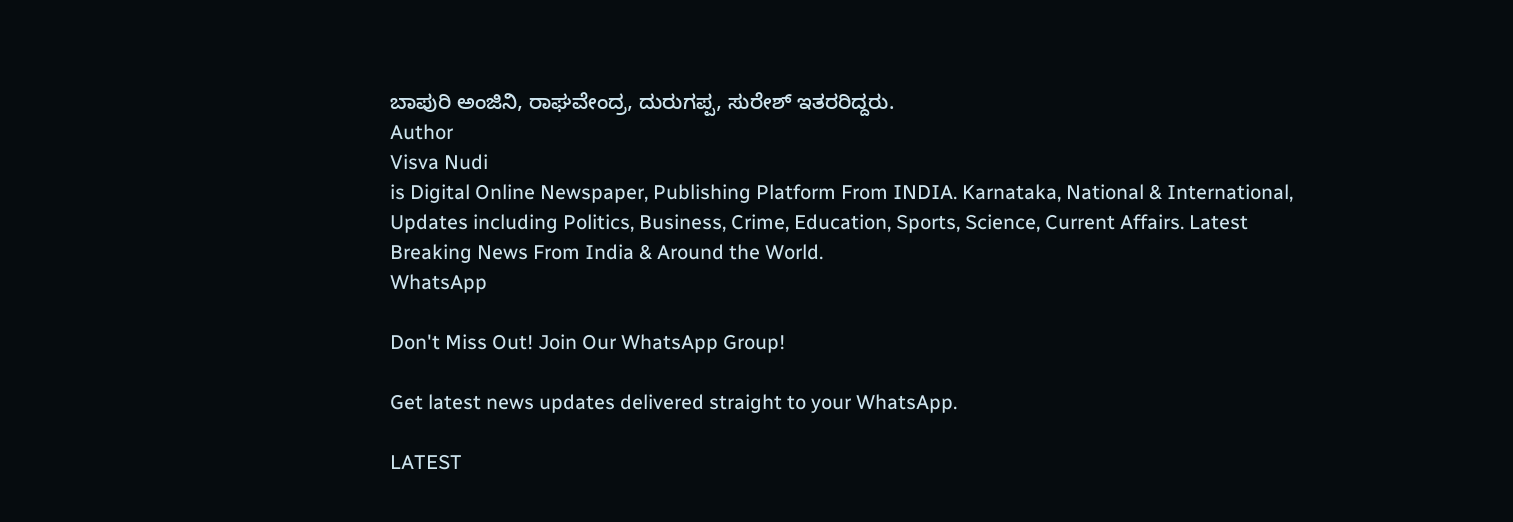ಬಾಪುರಿ ಅಂಜಿನಿ, ರಾಘವೇಂದ್ರ, ದುರುಗಪ್ಪ, ಸುರೇಶ್ ಇತರರಿದ್ದರು.
Author
Visva Nudi
is Digital Online Newspaper, Publishing Platform From INDIA. Karnataka, National & International, Updates including Politics, Business, Crime, Education, Sports, Science, Current Affairs. Latest Breaking News From India & Around the World.
WhatsApp

Don't Miss Out! Join Our WhatsApp Group!

Get latest news updates delivered straight to your WhatsApp.

LATEST